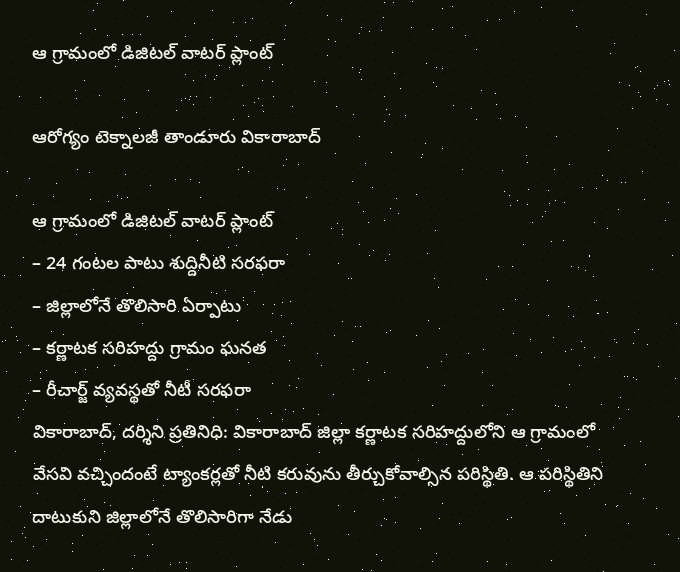ఆ గ్రామంలో డిజిట‌ల్ వాట‌ర్ ప్లాంట్

ఆరోగ్యం టెక్నాలజీ తాండూరు వికారాబాద్

ఆ గ్రామంలో డిజిట‌ల్ వాట‌ర్ ప్లాంట్
– 24 గంట‌ల పాటు శుద్దినీటి స‌ర‌ఫ‌రా
– జిల్లాలోనే తొలిసారి ఏర్పాటు
– క‌ర్ణాట‌క స‌రిహ‌ద్దు గ్రామం ఘ‌న‌త‌
– రీచార్జ్ వ్య‌వ‌స్థ‌తో నీటీ స‌ర‌ఫ‌రా
వికారాబాద్, ద‌ర్శిని ప్ర‌తినిధి: వికారాబాద్ జిల్లా క‌ర్ణాట‌క స‌రిహ‌ద్దులోని ఆ గ్రామంలో వేస‌వి వ‌చ్చిందంటే ట్యాంక‌ర్లతో నీటి క‌రువును తీర్చుకోవాల్సిన ప‌రిస్థితి. ఆ ప‌రిస్థితిని దాటుకుని జిల్లాలోనే తొలిసారిగా నేడు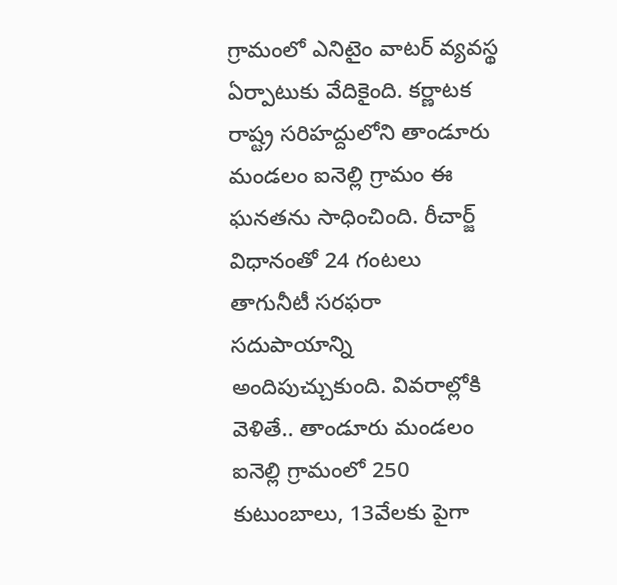గ్రామంలో ఎనిటైం వాట‌ర్ వ్య‌వ‌స్థ ఏర్పాటుకు వేదికైంది. క‌ర్ణాట‌క రాష్ట్ర స‌రిహ‌ద్దులోని తాండూరు మండ‌లం ఐనెల్లి గ్రామం ఈ ఘ‌న‌త‌ను సాధించింది. రీచార్జ్ విధానంతో 24 గంట‌లు తాగునీటీ సర‌ఫ‌రా స‌దుపాయాన్ని అందిపుచ్చుకుంది. వివ‌రాల్లోకి వెళితే.. తాండూరు మండ‌లం ఐనెల్లి గ్రామంలో 250 కుటుంబాలు, 13వేల‌కు పైగా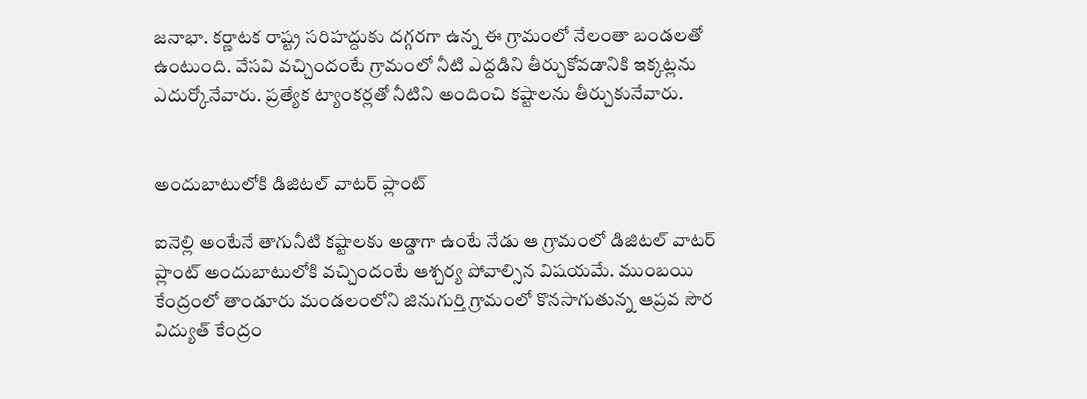జ‌నాభా. క‌ర్ణాట‌క రాష్ట్ర స‌రిహ‌ద్దుకు ద‌గ్గ‌ర‌గా ఉన్న ఈ గ్రామంలో నేలంతా బండ‌ల‌తో ఉంటుంది. వేస‌వి వ‌చ్చిందంటే గ్రామంలో నీటి ఎద్ద‌డిని తీర్చుకోవ‌డానికి ఇక్క‌ట్ల‌ను ఎదుర్కోనేవారు. ప్ర‌త్యేక ట్యాంక‌ర్ల‌తో నీటిని అందించి క‌ష్టాల‌ను తీర్చుకునేవారు.


అందుబాటులోకి డిజిట‌ల్ వాట‌ర్ ప్లాంట్

ఐనెల్లి అంటేనే తాగునీటి క‌ష్టాల‌కు అడ్డాగా ఉంటే నేడు ఆ గ్రామంలో డిజిట‌ల్ వాట‌ర్ ప్లాంట్ అందుబాటులోకి వ‌చ్చిందంటే ఆశ్చ‌ర్య పోవాల్సిన విష‌య‌మే. ముంబ‌యి కేంద్రంలో తాండూరు మండ‌లంలోని జినుగుర్తి గ్రామంలో కొన‌సాగుతున్న ఆప్ర‌వ సౌర విద్యుత్ కేంద్రం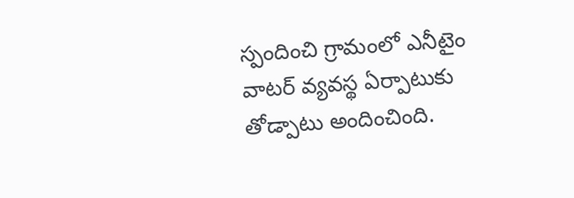స్పందించి గ్రామంలో ఎనీటైం వాట‌ర్ వ్య‌వ‌స్థ ఏర్పాటుకు తోడ్పాటు అందించింది.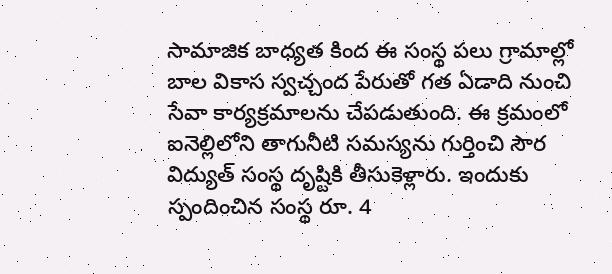సామాజిక బాధ్య‌త కింద ఈ సంస్థ‌ ప‌లు గ్రామాల్లో బాల వికాస స్వ‌చ్చంద పేరుతో గ‌త ఏడాది నుంచి సేవా కార్య‌క్ర‌మాల‌ను చేప‌డుతుంది. ఈ క్ర‌మంలో ఐనెల్లిలోని తాగునీటి స‌మ‌స్య‌ను గుర్తించి సౌర విద్యుత్ సంస్థ దృష్టికి తీసుకెళ్లారు. ఇందుకు స్పందించిన సంస్థ రూ. 4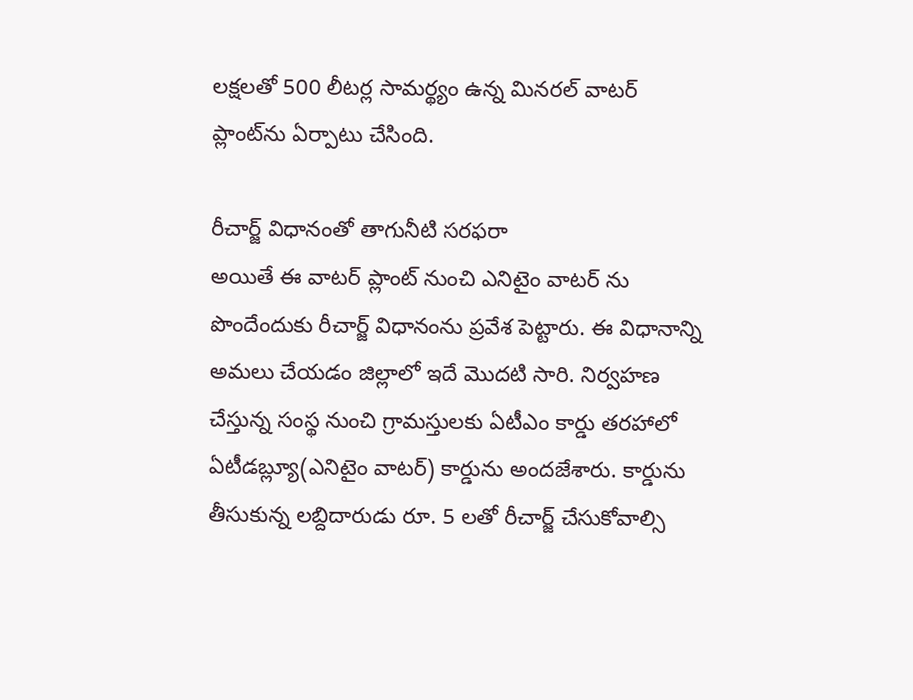ల‌క్ష‌లతో 500 లీట‌ర్ల సామ‌ర్థ్యం ఉన్న మిన‌ర‌ల్ వాట‌ర్ ప్లాంట్‌ను ఏర్పాటు చేసింది.

రీచార్జ్ విధానంతో తాగునీటి స‌ర‌ఫ‌రా
అయితే ఈ వాట‌ర్ ప్లాంట్ నుంచి ఎనిటైం వాట‌ర్ ను పొందేందుకు రీచార్జ్ విధానంను ప్ర‌వేశ పెట్టారు. ఈ విధానాన్ని అమ‌లు చేయ‌డం జిల్లాలో ఇదే మొద‌టి సారి. నిర్వ‌హ‌ణ చేస్తున్న సంస్థ నుంచి గ్రామ‌స్తుల‌కు ఏటీఎం కార్డు త‌ర‌హాలో ఏటీడ‌బ్ల్యూ(ఎనిటైం వాట‌ర్) కార్డును అంద‌జేశారు. కార్డును తీసుకున్న ల‌బ్దిదారుడు రూ. 5 ల‌తో రీచార్జ్ చేసుకోవాల్సి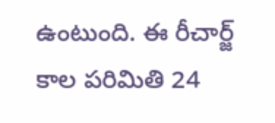ఉంటుంది. ఈ రీచార్జ్ కాల ప‌రిమితి 24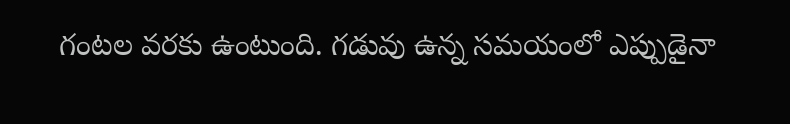గంట‌ల వ‌ర‌కు ఉంటుంది. గ‌డువు ఉన్న స‌మ‌యంలో ఎప్పుడైనా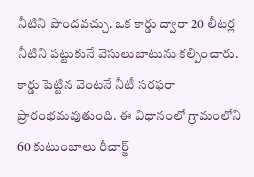నీటిని పొంద‌వ‌చ్చు. ఒక కార్డు ద్వారా 20 లీట‌ర్ల నీటిని ప‌ట్టుకునే వెసులుబాటును క‌ల్పించారు. కార్డు పెట్టిన వెంట‌నే నీటీ స‌ర‌ఫ‌రా ప్రారంభ‌మ‌వుతుంది. ఈ విధానంలో గ్రామంలోని 60 కుటుంబాలు రీచార్జ్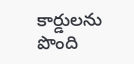కార్డుల‌ను పొంది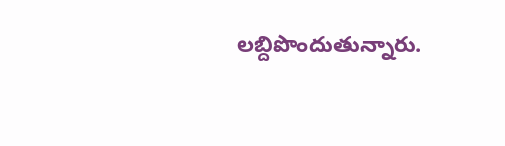ల‌బ్దిపొందుతున్నారు.